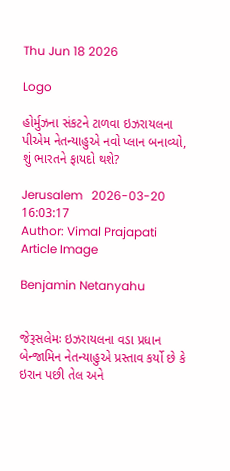Thu Jun 18 2026

Logo

હોર્મુઝના સંકટને ટાળવા ઇઝરાયલના પીએમ નેતન્યાહુએ નવો પ્લાન બનાવ્યો, શું ભારતને ફાયદો થશે?

Jerusalem   2026-03-20 16:03:17
Author: Vimal Prajapati
Article Image

Benjamin Netanyahu


જેરૂસલેમઃ ઇઝરાયલના વડા પ્રધાન બેન્જામિન નેતન્યાહુએ પ્રસ્તાવ કર્યો છે કે ઇરાન પછી તેલ અને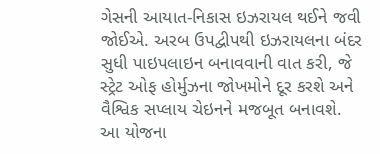ગેસની આયાત-નિકાસ ઇઝરાયલ થઈને જવી જોઈએ. અરબ ઉપદ્વીપથી ઇઝરાયલના બંદર સુધી પાઇપલાઇન બનાવવાની વાત કરી, જે સ્ટ્રેટ ઓફ હોર્મુઝના જોખમોને દૂર કરશે અને વૈશ્વિક સપ્લાય ચેઇનને મજબૂત બનાવશે. આ યોજના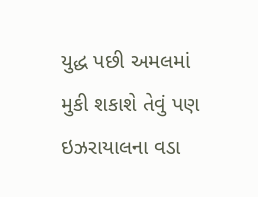યુદ્ધ પછી અમલમાં મુકી શકાશે તેવું પણ ઇઝરાયાલના વડા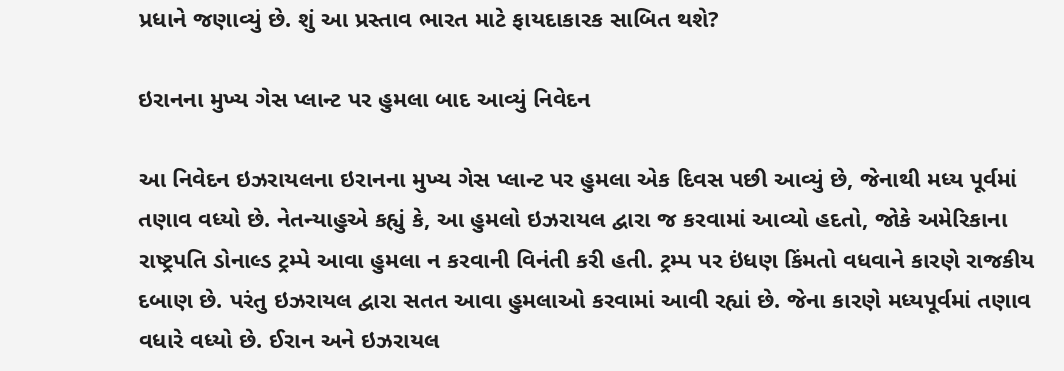પ્રધાને જણાવ્યું છે. શું આ પ્રસ્તાવ ભારત માટે ફાયદાકારક સાબિત થશે?

ઇરાનના મુખ્ય ગેસ પ્લાન્ટ પર હુમલા બાદ આવ્યું નિવેદન

આ નિવેદન ઇઝરાયલના ઇરાનના મુખ્ય ગેસ પ્લાન્ટ પર હુમલા એક દિવસ પછી આવ્યું છે, જેનાથી મધ્ય પૂર્વમાં તણાવ વધ્યો છે. નેતન્યાહુએ કહ્યું કે, આ હુમલો ઇઝરાયલ દ્વારા જ કરવામાં આવ્યો હદતો, જોકે અમેરિકાના રાષ્ટ્રપતિ ડોનાલ્ડ ટ્રમ્પે આવા હુમલા ન કરવાની વિનંતી કરી હતી. ટ્રમ્પ પર ઇંધણ કિંમતો વધવાને કારણે રાજકીય દબાણ છે. પરંતુ ઇઝરાયલ દ્વારા સતત આવા હુમલાઓ કરવામાં આવી રહ્યાં છે. જેના કારણે મધ્યપૂર્વમાં તણાવ વધારે વધ્યો છે. ઈરાન અને ઇઝરાયલ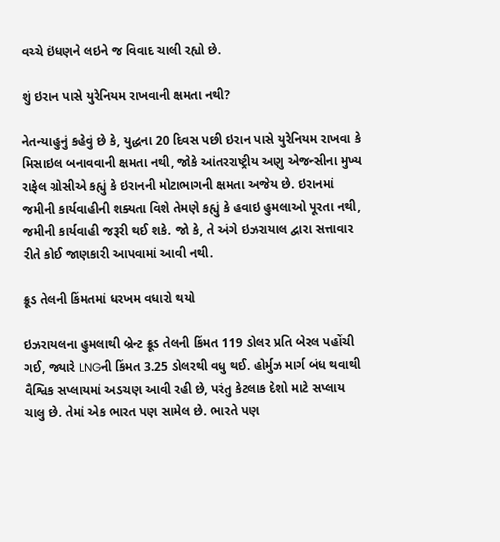વચ્ચે ઇંધણને લઇને જ વિવાદ ચાલી રહ્યો છે.

શું ઇરાન પાસે યુરેનિયમ રાખવાની ક્ષમતા નથી?

નેતન્યાહુનું કહેવું છે કે, યુદ્ધના 20 દિવસ પછી ઇરાન પાસે યુરેનિયમ રાખવા કે મિસાઇલ બનાવવાની ક્ષમતા નથી, જોકે આંતરરાષ્ટ્રીય અણુ એજન્સીના મુખ્ય રાફેલ ગ્રોસીએ કહ્યું કે ઇરાનની મોટાભાગની ક્ષમતા અજેય છે. ઇરાનમાં જમીની કાર્યવાહીની શક્યતા વિશે તેમણે કહ્યું કે હવાઇ હુમલાઓ પૂરતા નથી, જમીની કાર્યવાહી જરૂરી થઈ શકે. જો કે, તે અંગે ઇઝરાયાલ દ્વારા સત્તાવાર રીતે કોઈ જાણકારી આપવામાં આવી નથી.

ક્રૂડ તેલની કિંમતમાં ધરખમ વધારો થયો

ઇઝરાયલના હુમલાથી બ્રેન્ટ ક્રૂડ તેલની કિંમત 119 ડોલર પ્રતિ બેરલ પહોંચી ગઈ, જ્યારે LNGની કિંમત 3.25 ડોલરથી વધુ થઈ. હોર્મુઝ માર્ગ બંધ થવાથી વૈશ્વિક સપ્લાયમાં અડચણ આવી રહી છે, પરંતુ કેટલાક દેશો માટે સપ્લાય ચાલુ છે. તેમાં એક ભારત પણ સામેલ છે. ભારતે પણ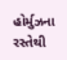હોર્મુઝના રસ્તેથી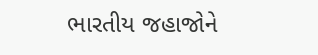ભારતીય જહાજોને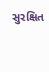સુરક્ષિત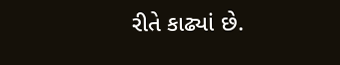રીતે કાઢ્યાં છે.